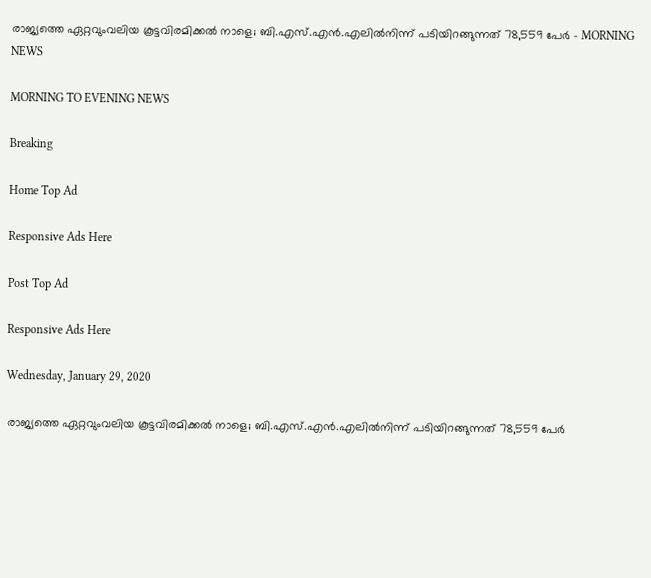രാജ്യത്തെ ഏറ്റവുംവലിയ കൂട്ടവിരമിക്കൽ നാളെ; ബി.എസ്.എൻ.എലിൽനിന്ന് പടിയിറങ്ങുന്നത് 78,559 പേർ - MORNING NEWS

MORNING TO EVENING NEWS

Breaking

Home Top Ad

Responsive Ads Here

Post Top Ad

Responsive Ads Here

Wednesday, January 29, 2020

രാജ്യത്തെ ഏറ്റവുംവലിയ കൂട്ടവിരമിക്കൽ നാളെ; ബി.എസ്.എൻ.എലിൽനിന്ന് പടിയിറങ്ങുന്നത് 78,559 പേർ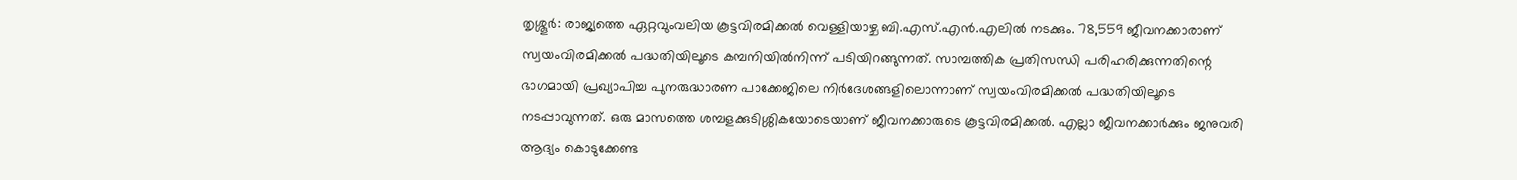തൃശ്ശൂർ: രാജ്യത്തെ ഏറ്റവുംവലിയ കൂട്ടവിരമിക്കൽ വെള്ളിയാഴ്ച ബി.എസ്.എൻ.എലിൽ നടക്കും. 78,559 ജീവനക്കാരാണ് സ്വയംവിരമിക്കൽ പദ്ധതിയിലൂടെ കമ്പനിയിൽനിന്ന് പടിയിറങ്ങുന്നത്. സാമ്പത്തിക പ്രതിസന്ധി പരിഹരിക്കുന്നതിന്റെ ഭാഗമായി പ്രഖ്യാപിച്ച പുനരുദ്ധാരണ പാക്കേജിലെ നിർദേശങ്ങളിലൊന്നാണ് സ്വയംവിരമിക്കൽ പദ്ധതിയിലൂടെ നടപ്പാവുന്നത്. ഒരു മാസത്തെ ശമ്പളക്കുടിശ്ശികയോടെയാണ് ജീവനക്കാരുടെ കൂട്ടവിരമിക്കൽ. എല്ലാ ജീവനക്കാർക്കും ജനുവരി ആദ്യം കൊടുക്കേണ്ട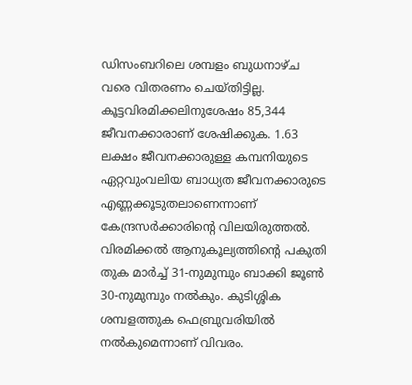ഡിസംബറിലെ ശമ്പളം ബുധനാഴ്ച വരെ വിതരണം ചെയ്തിട്ടില്ല. കൂട്ടവിരമിക്കലിനുശേഷം 85,344 ജീവനക്കാരാണ് ശേഷിക്കുക. 1.63 ലക്ഷം ജീവനക്കാരുള്ള കമ്പനിയുടെ ഏറ്റവുംവലിയ ബാധ്യത ജീവനക്കാരുടെ എണ്ണക്കൂടുതലാണെന്നാണ് കേന്ദ്രസർക്കാരിന്റെ വിലയിരുത്തൽ. വിരമിക്കൽ ആനുകൂല്യത്തിന്റെ പകുതി തുക മാർച്ച് 31-നുമുമ്പും ബാക്കി ജൂൺ 30-നുമുമ്പും നൽകും. കുടിശ്ശിക ശമ്പളത്തുക ഫെബ്രുവരിയിൽ നൽകുമെന്നാണ് വിവരം.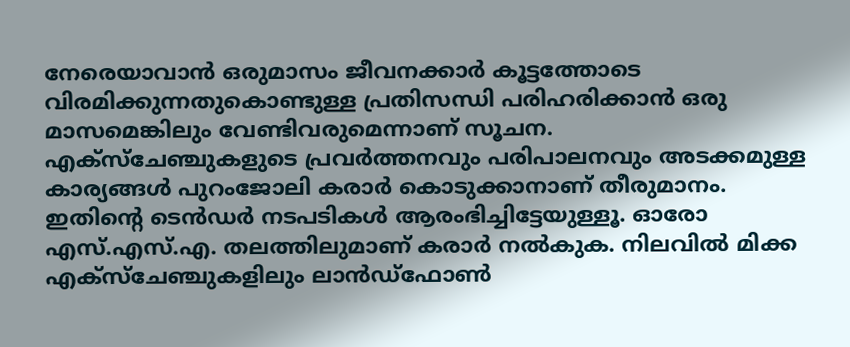നേരെയാവാൻ ഒരുമാസം ജീവനക്കാർ കൂട്ടത്തോടെ വിരമിക്കുന്നതുകൊണ്ടുള്ള പ്രതിസന്ധി പരിഹരിക്കാൻ ഒരു മാസമെങ്കിലും വേണ്ടിവരുമെന്നാണ് സൂചന. എക്സ്ചേഞ്ചുകളുടെ പ്രവർത്തനവും പരിപാലനവും അടക്കമുള്ള കാര്യങ്ങൾ പുറംജോലി കരാർ കൊടുക്കാനാണ് തീരുമാനം. ഇതിന്റെ ടെൻഡർ നടപടികൾ ആരംഭിച്ചിട്ടേയുള്ളൂ. ഓരോ എസ്.എസ്.എ. തലത്തിലുമാണ് കരാർ നൽകുക. നിലവിൽ മിക്ക എക്സ്ചേഞ്ചുകളിലും ലാൻഡ്ഫോൺ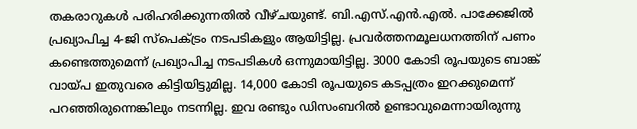തകരാറുകൾ പരിഹരിക്കുന്നതിൽ വീഴ്ചയുണ്ട്. ബി.എസ്.എൻ.എൽ. പാക്കേജിൽ പ്രഖ്യാപിച്ച 4-ജി സ്പെക്ട്രം നടപടികളും ആയിട്ടില്ല. പ്രവർത്തനമൂലധനത്തിന് പണം കണ്ടെത്തുമെന്ന് പ്രഖ്യാപിച്ച നടപടികൾ ഒന്നുമായിട്ടില്ല. 3000 കോടി രൂപയുടെ ബാങ്ക് വായ്പ ഇതുവരെ കിട്ടിയിട്ടുമില്ല. 14,000 കോടി രൂപയുടെ കടപ്പത്രം ഇറക്കുമെന്ന് പറഞ്ഞിരുന്നെങ്കിലും നടന്നില്ല. ഇവ രണ്ടും ഡിസംബറിൽ ഉണ്ടാവുമെന്നായിരുന്നു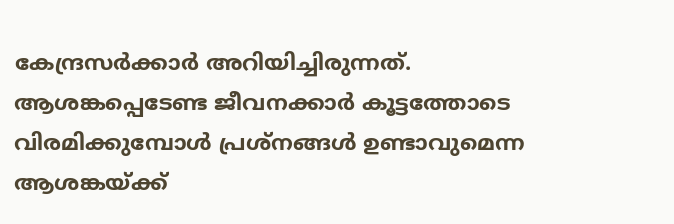കേന്ദ്രസർക്കാർ അറിയിച്ചിരുന്നത്. ആശങ്കപ്പെടേണ്ട ജീവനക്കാർ കൂട്ടത്തോടെ വിരമിക്കുമ്പോൾ പ്രശ്നങ്ങൾ ഉണ്ടാവുമെന്ന ആശങ്കയ്ക്ക്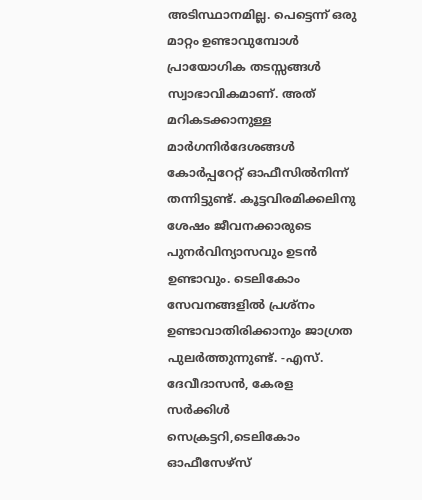അടിസ്ഥാനമില്ല. പെട്ടെന്ന് ഒരു മാറ്റം ഉണ്ടാവുമ്പോൾ പ്രായോഗിക തടസ്സങ്ങൾ സ്വാഭാവികമാണ്. അത് മറികടക്കാനുള്ള മാർഗനിർദേശങ്ങൾ കോർപ്പറേറ്റ് ഓഫീസിൽനിന്ന് തന്നിട്ടുണ്ട്. കൂട്ടവിരമിക്കലിനു ശേഷം ജീവനക്കാരുടെ പുനർവിന്യാസവും ഉടൻ ഉണ്ടാവും. ടെലികോം സേവനങ്ങളിൽ പ്രശ്നം ഉണ്ടാവാതിരിക്കാനും ജാഗ്രത പുലർത്തുന്നുണ്ട്. -എസ്. ദേവീദാസൻ, കേരള സർക്കിൾ സെക്രട്ടറി,ടെലികോം ഓഫീസേഴ്സ്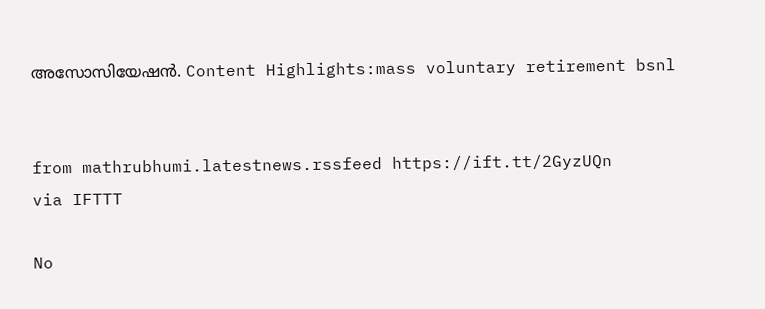അസോസിയേഷൻ. Content Highlights:mass voluntary retirement bsnl


from mathrubhumi.latestnews.rssfeed https://ift.tt/2GyzUQn
via IFTTT

No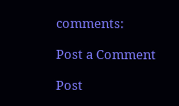comments:

Post a Comment

Post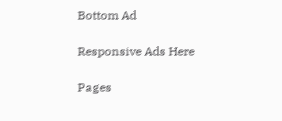Bottom Ad

Responsive Ads Here

Pages